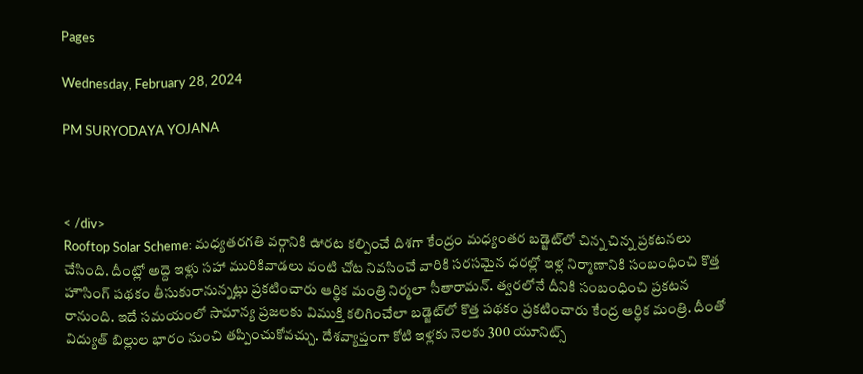Pages

Wednesday, February 28, 2024

PM SURYODAYA YOJANA



< /div>
Rooftop Solar Scheme: మధ్యతరగతి వర్గానికి ఊరట కల్పించే దిశగా కేంద్రం మధ్యంతర బడ్జెట్‌లో చిన్న చిన్న ప్రకటనలు చేసింది. దీంట్లో అద్దె ఇళ్లు సహా మురికివాడలు వంటి చోట నివసించే వారికి సరసమైన ధరల్లో ఇళ్ల నిర్మాణానికి సంబంధించి కొత్త హౌసింగ్ పథకం తీసుకురానున్నట్లు ప్రకటించారు ఆర్థిక మంత్రి నిర్మలా సీతారామన్. త్వరలోనే దీనికి సంబంధించి ప్రకటన రానుంది. ఇదే సమయంలో సామాన్య ప్రజలకు విముక్తి కలిగించేలా బడ్జెట్‌లో కొత్త పథకం ప్రకటించారు కేంద్ర ఆర్థిక మంత్రి. దీంతో విద్యుత్ బిల్లుల భారం నుంచి తప్పించుకోవచ్చు. దేశవ్యాప్తంగా కోటి ఇళ్లకు నెలకు 300 యూనిట్స్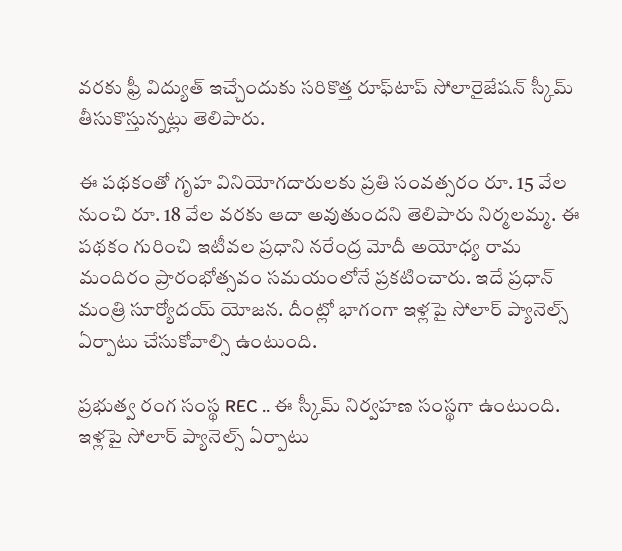వరకు ఫ్రీ విద్యుత్ ఇచ్చేందుకు సరికొత్త రూఫ్‌టాప్ సోలారైజేషన్ స్కీమ్ తీసుకొస్తున్నట్లు తెలిపారు.

ఈ పథకంతో గృహ వినియోగదారులకు ప్రతి సంవత్సరం రూ. 15 వేల నుంచి రూ. 18 వేల వరకు ఆదా అవుతుందని తెలిపారు నిర్మలమ్మ. ఈ పథకం గురించి ఇటీవల ప్రధాని నరేంద్ర మోదీ అయోధ్య రామ మందిరం ప్రారంభోత్సవం సమయంలోనే ప్రకటించారు. ఇదే ప్రధాన్ మంత్రి సూర్యోదయ్ యోజన. దీంట్లో భాగంగా ఇళ్లపై సోలార్ ప్యానెల్స్ ఏర్పాటు చేసుకోవాల్సి ఉంటుంది.

ప్రభుత్వ రంగ సంస్థ REC .. ఈ స్కీమ్ నిర్వహణ సంస్థగా ఉంటుంది. ఇళ్లపై సోలార్ ప్యానెల్స్ ఏర్పాటు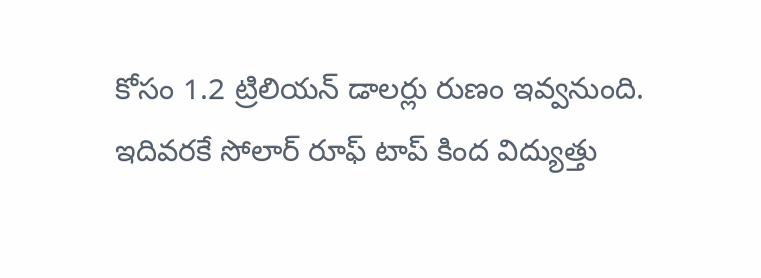కోసం 1.2 ట్రిలియన్ డాలర్లు రుణం ఇవ్వనుంది. ఇదివరకే సోలార్ రూఫ్ టాప్ కింద విద్యుత్తు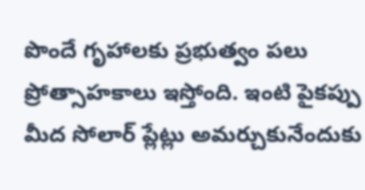పొందే గృహాలకు ప్రభుత్వం పలు ప్రోత్సాహకాలు ఇస్తోంది. ఇంటి పైకప్పు మీద సోలార్ ప్లేట్లు అమర్చుకునేందుకు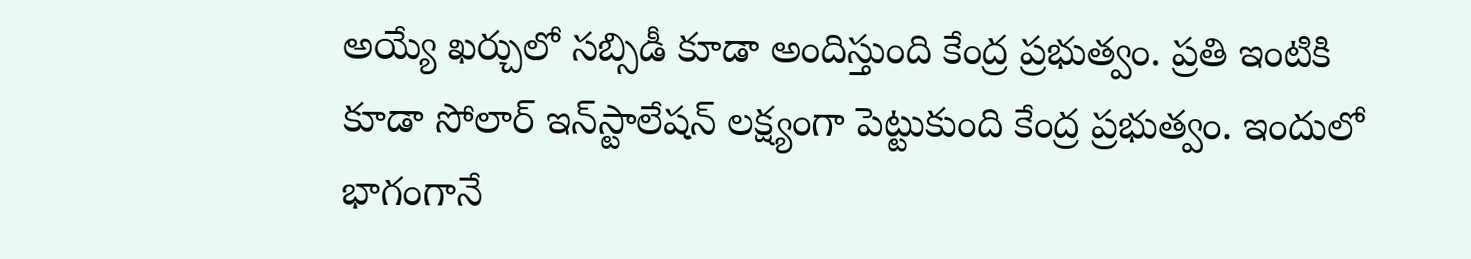అయ్యే ఖర్చులో సబ్సిడీ కూడా అందిస్తుంది కేంద్ర ప్రభుత్వం. ప్రతి ఇంటికి కూడా సోలార్ ఇన్‌స్టాలేషన్ లక్ష్యంగా పెట్టుకుంది కేంద్ర ప్రభుత్వం. ఇందులో భాగంగానే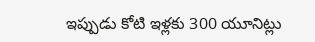ఇప్పుడు కోటి ఇళ్లకు 300 యూనిట్లు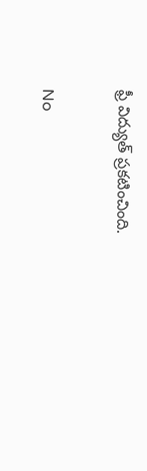ఫ్రీ విద్యుత్ ప్రకటించింది.


No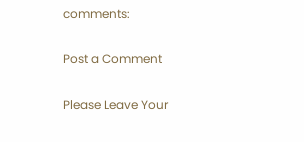comments:

Post a Comment

Please Leave Your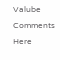Valube Comments Here